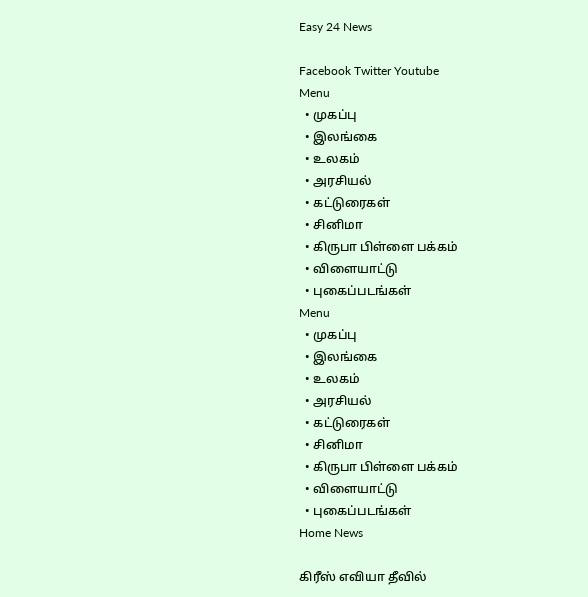Easy 24 News

Facebook Twitter Youtube
Menu
  • முகப்பு
  • இலங்கை
  • உலகம்
  • அரசியல்
  • கட்டுரைகள்
  • சினிமா
  • கிருபா பிள்ளை பக்கம்
  • விளையாட்டு
  • புகைப்படங்கள்
Menu
  • முகப்பு
  • இலங்கை
  • உலகம்
  • அரசியல்
  • கட்டுரைகள்
  • சினிமா
  • கிருபா பிள்ளை பக்கம்
  • விளையாட்டு
  • புகைப்படங்கள்
Home News

கிரீஸ் எவியா தீவில்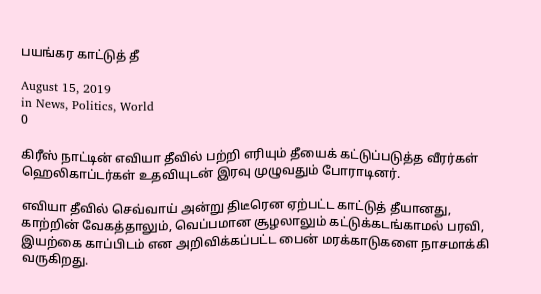பயங்கர காட்டுத் தீ

August 15, 2019
in News, Politics, World
0

கிரீஸ் நாட்டின் எவியா தீவில் பற்றி எரியும் தீயைக் கட்டுப்படுத்த வீரர்கள் ஹெலிகாப்டர்கள் உதவியுடன் இரவு முழுவதும் போராடினர்.

எவியா தீவில் செவ்வாய் அன்று திடீரென ஏற்பட்ட காட்டுத் தீயானது, காற்றின் வேகத்தாலும், வெப்பமான சூழலாலும் கட்டுக்கடங்காமல் பரவி, இயற்கை காப்பிடம் என அறிவிக்கப்பட்ட பைன் மரக்காடுகளை நாசமாக்கி வருகிறது.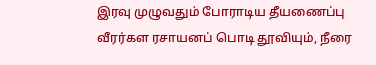இரவு முழுவதும் போராடிய தீயணைப்பு வீரர்கள ரசாயனப் பொடி தூவியும், நீரை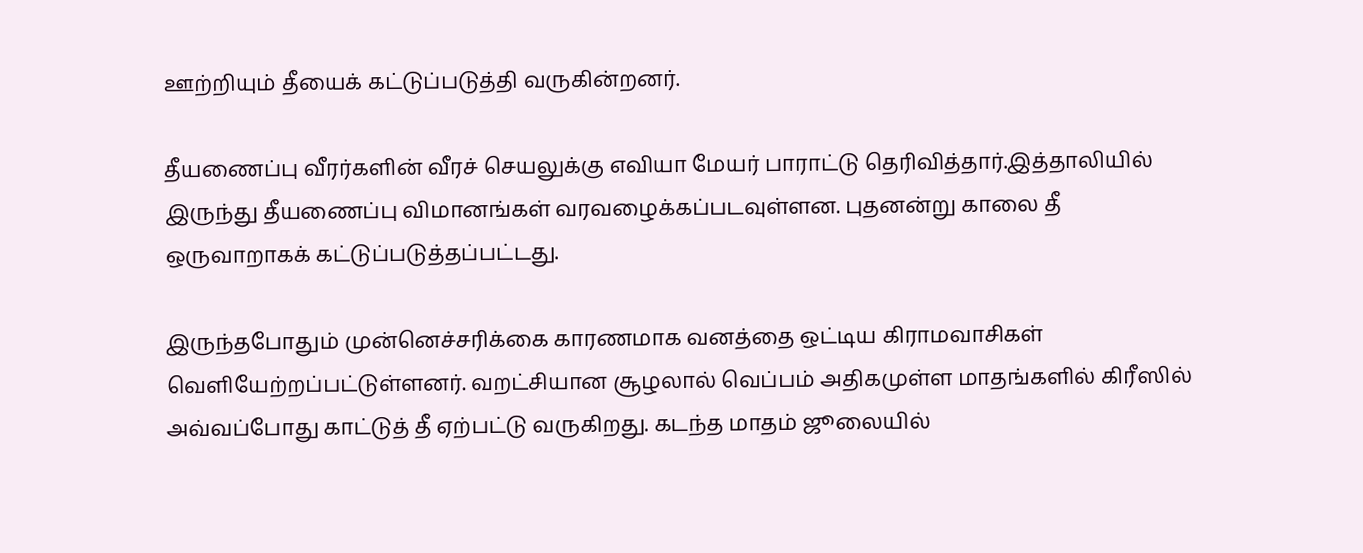ஊற்றியும் தீயைக் கட்டுப்படுத்தி வருகின்றனர்.

தீயணைப்பு வீரர்களின் வீரச் செயலுக்கு எவியா மேயர் பாராட்டு தெரிவித்தார்.இத்தாலியில் இருந்து தீயணைப்பு விமானங்கள் வரவழைக்கப்படவுள்ளன. புதனன்று காலை தீ ஒருவாறாகக் கட்டுப்படுத்தப்பட்டது.

இருந்தபோதும் முன்னெச்சரிக்கை காரணமாக வனத்தை ஒட்டிய கிராமவாசிகள் வெளியேற்றப்பட்டுள்ளனர். வறட்சியான சூழலால் வெப்பம் அதிகமுள்ள மாதங்களில் கிரீஸில் அவ்வப்போது காட்டுத் தீ ஏற்பட்டு வருகிறது. கடந்த மாதம் ஜூலையில்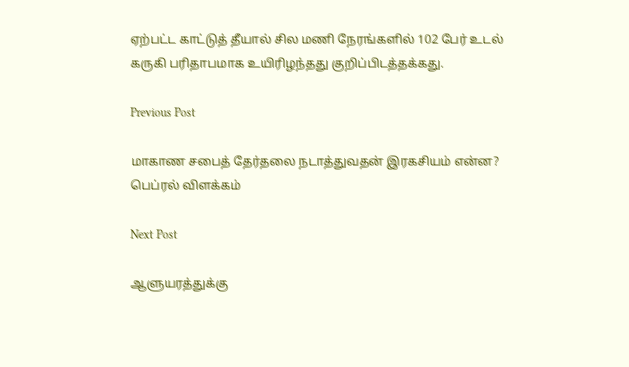ஏற்பட்ட காட்டுத் தீயால் சில மணி நேரங்களில் 102 பேர் உடல் கருகி பரிதாபமாக உயிரிழந்தது குறிப்பிடத்தக்கது.

Previous Post

மாகாண சபைத் தேர்தலை நடாத்துவதன் இரகசியம் என்ன? பெப்ரல் விளக்கம்

Next Post

ஆளுயரத்துக்கு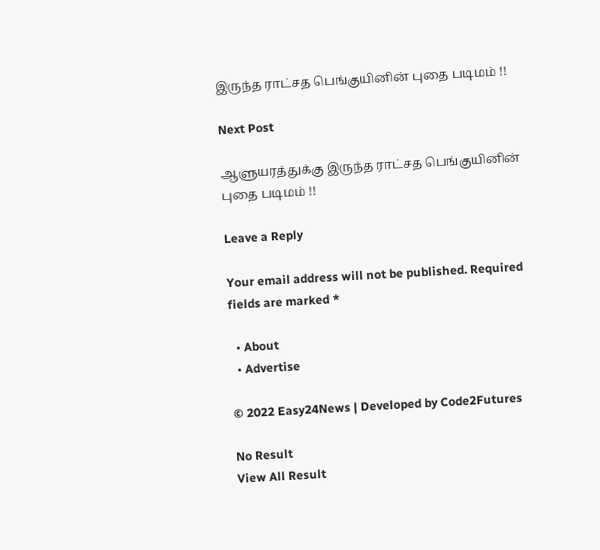இருந்த ராட்சத பெங்குயினின் புதை படிமம் !!

Next Post

ஆளுயரத்துக்கு இருந்த ராட்சத பெங்குயினின் புதை படிமம் !!

Leave a Reply

Your email address will not be published. Required fields are marked *

  • About
  • Advertise

© 2022 Easy24News | Developed by Code2Futures

No Result
View All Result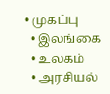• முகப்பு
  • இலங்கை
  • உலகம்
  • அரசியல்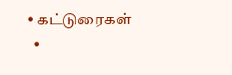• கட்டுரைகள்
  •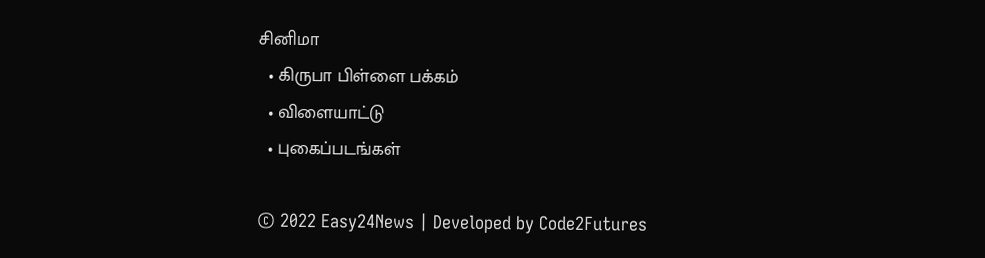சினிமா
  • கிருபா பிள்ளை பக்கம்
  • விளையாட்டு
  • புகைப்படங்கள்

© 2022 Easy24News | Developed by Code2Futures